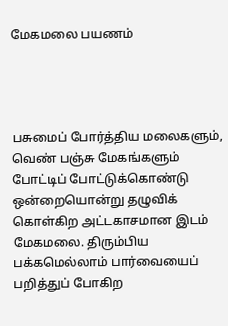மேகமலை பயணம்




பசுமைப் போர்த்திய மலைகளும், வெண் பஞ்சு மேகங்களும் போட்டிப் போட்டுக்கொண்டு ஒன்றையொன்று தழுவிக் கொள்கிற அட்டகாசமான இடம் மேகமலை. திரும்பிய பக்கமெல்லாம் பார்வையைப் பறித்துப் போகிற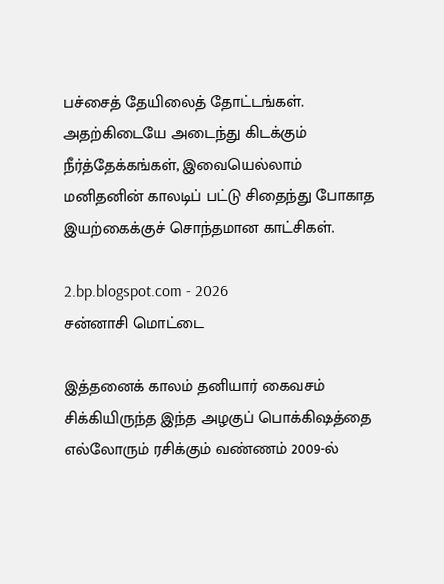பச்சைத் தேயிலைத் தோட்டங்கள். அதற்கிடையே அடைந்து கிடக்கும் நீர்த்தேக்கங்கள், இவையெல்லாம் மனிதனின் காலடிப் பட்டு சிதைந்து போகாத இயற்கைக்குச் சொந்தமான காட்சிகள்.

2.bp.blogspot.com - 2026
சன்னாசி மொட்டை

இத்தனைக் காலம் தனியார் கைவசம் சிக்கியிருந்த இந்த அழகுப் பொக்கிஷத்தை எல்லோரும் ரசிக்கும் வண்ணம் 2009-ல்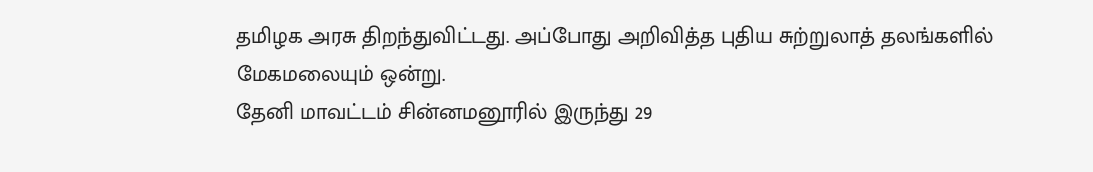தமிழக அரசு திறந்துவிட்டது. அப்போது அறிவித்த புதிய சுற்றுலாத் தலங்களில் மேகமலையும் ஒன்று.
தேனி மாவட்டம் சின்னமனூரில் இருந்து 29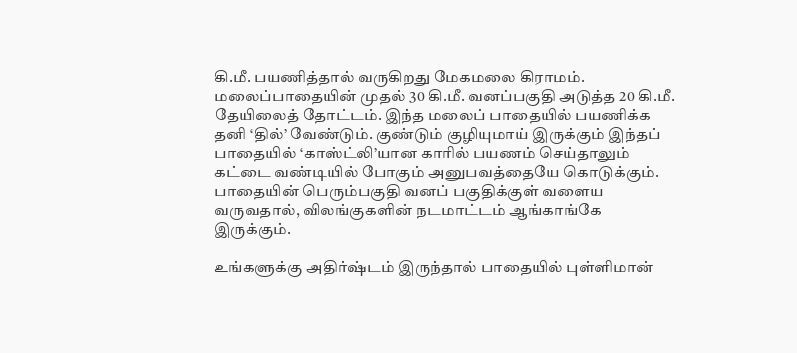கி.மீ. பயணித்தால் வருகிறது மேகமலை கிராமம். மலைப்பாதையின் முதல் 30 கி.மீ. வனப்பகுதி அடுத்த 20 கி.மீ. தேயிலைத் தோட்டம். இந்த மலைப் பாதையில் பயணிக்க தனி ‘தில்’ வேண்டும். குண்டும் குழியுமாய் இருக்கும் இந்தப் பாதையில் ‘காஸ்ட்லி’யான காரில் பயணம் செய்தாலும் கட்டை வண்டியில் போகும் அனுபவத்தையே கொடுக்கும். பாதையின் பெரும்பகுதி வனப் பகுதிக்குள் வளைய வருவதால், விலங்குகளின் நடமாட்டம் ஆங்காங்கே இருக்கும்.

உங்களுக்கு அதிர்ஷ்டம் இருந்தால் பாதையில் புள்ளிமான்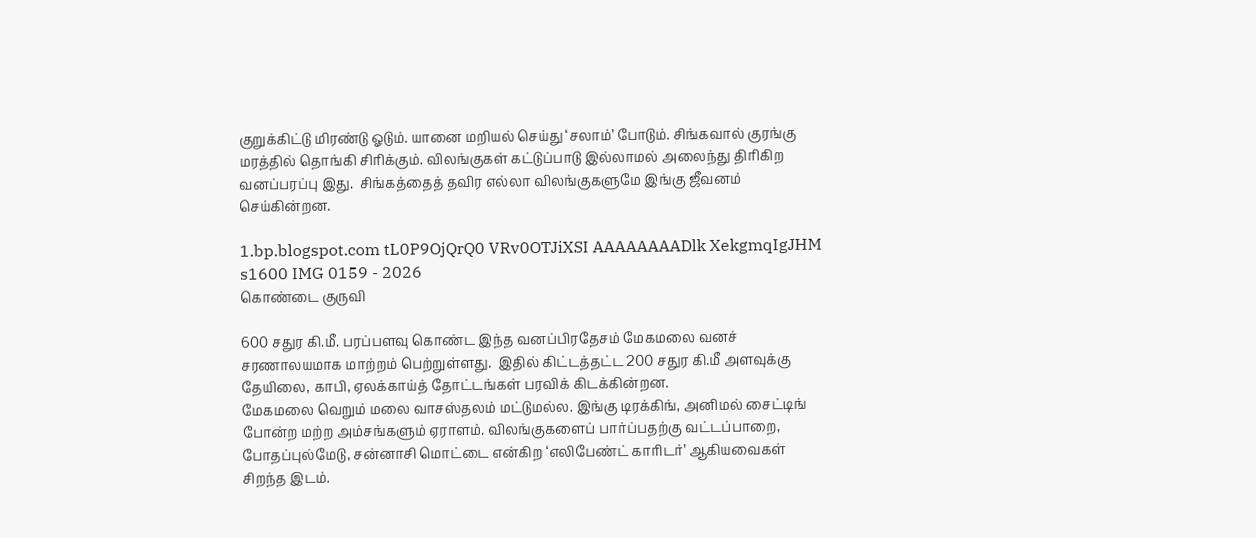குறுக்கிட்டு மிரண்டு ஓடும். யானை மறியல் செய்து ‘சலாம்’ போடும். சிங்கவால் குரங்கு மரத்தில் தொங்கி சிரிக்கும். விலங்குகள் கட்டுப்பாடு இல்லாமல் அலைந்து திரிகிற வனப்பரப்பு இது.  சிங்கத்தைத் தவிர எல்லா விலங்குகளுமே இங்கு ஜீவனம்  செய்கின்றன.

1.bp.blogspot.com tL0P9OjQrQ0 VRv0OTJiXSI AAAAAAAADlk XekgmqIgJHM s1600 IMG 0159 - 2026
கொண்டை குருவி

600 சதுர கி.மீ. பரப்பளவு கொண்ட இந்த வனப்பிரதேசம் மேகமலை வனச் சரணாலயமாக மாற்றம் பெற்றுள்ளது.  இதில் கிட்டத்தட்ட 200 சதுர கி.மீ அளவுக்கு தேயிலை, காபி, ஏலக்காய்த் தோட்டங்கள் பரவிக் கிடக்கின்றன.
மேகமலை வெறும் மலை வாசஸ்தலம் மட்டுமல்ல. இங்கு டிரக்கிங், அனிமல் சைட்டிங் போன்ற மற்ற அம்சங்களும் ஏராளம். விலங்குகளைப் பார்ப்பதற்கு வட்டப்பாறை, போதப்புல்மேடு, சன்னாசி மொட்டை என்கிற ‘எலிபேண்ட் காரிடர்’ ஆகியவைகள் சிறந்த இடம்.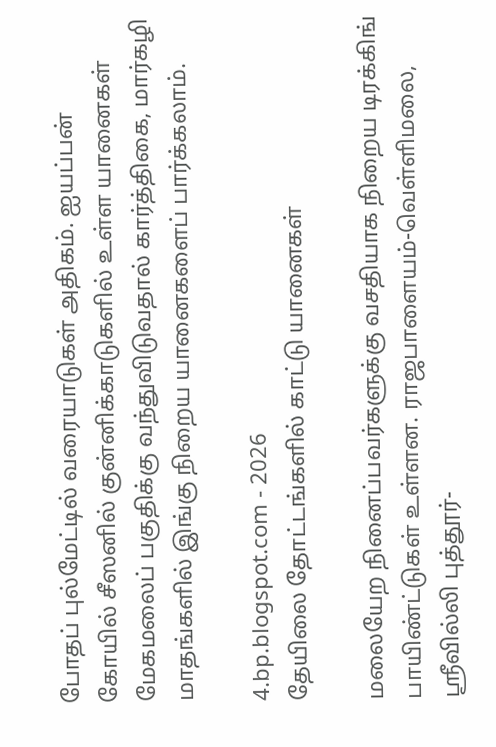போதப் புல்மேட்டில் வரையாடுகள் அதிகம். ஐயப்பன் கோயில் சீஸனில் குன்னிக்காடுகளில் உள்ள யானைகள் மேகமலைப் பகுதிக்கு வந்துவிடுவதால் கார்த்திகை, மார்கழி மாதங்களில் இங்கு நிறைய யானைகளைப் பார்க்கலாம்.

4.bp.blogspot.com - 2026
தேயிலை தோட்டங்களில் காட்டு யானைகள்

மலையேற நினைப்பவர்களுக்கு வசதியாக நிறைய டிரக்கிங் பாயிண்ட்டுகள் உள்ளன. ராஜபாளையம்-வெள்ளிமலை, ஸ்ரீவில்லி புத்தூர்-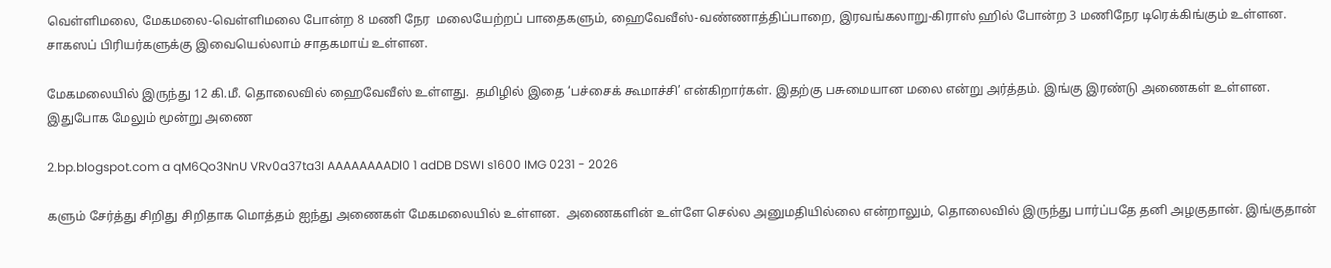வெள்ளிமலை, மேகமலை-வெள்ளிமலை போன்ற 8 மணி நேர  மலையேற்றப் பாதைகளும், ஹைவேவீஸ்-வண்ணாத்திப்பாறை, இரவங்கலாறு-கிராஸ் ஹில் போன்ற 3 மணிநேர டிரெக்கிங்கும் உள்ளன. சாகஸப் பிரியர்களுக்கு இவையெல்லாம் சாதகமாய் உள்ளன.

மேகமலையில் இருந்து 12 கி.மீ. தொலைவில் ஹைவேவீஸ் உள்ளது.  தமிழில் இதை ‘பச்சைக் கூமாச்சி’ என்கிறார்கள். இதற்கு பசுமையான மலை என்று அர்த்தம். இங்கு இரண்டு அணைகள் உள்ளன.  இதுபோக மேலும் மூன்று அணை

2.bp.blogspot.com a qM6Qo3NnU VRv0a37ta3I AAAAAAAADl0 1 adDB DSWI s1600 IMG 0231 - 2026

களும் சேர்த்து சிறிது சிறிதாக மொத்தம் ஐந்து அணைகள் மேகமலையில் உள்ளன.  அணைகளின் உள்ளே செல்ல அனுமதியில்லை என்றாலும், தொலைவில் இருந்து பார்ப்பதே தனி அழகுதான். இங்குதான்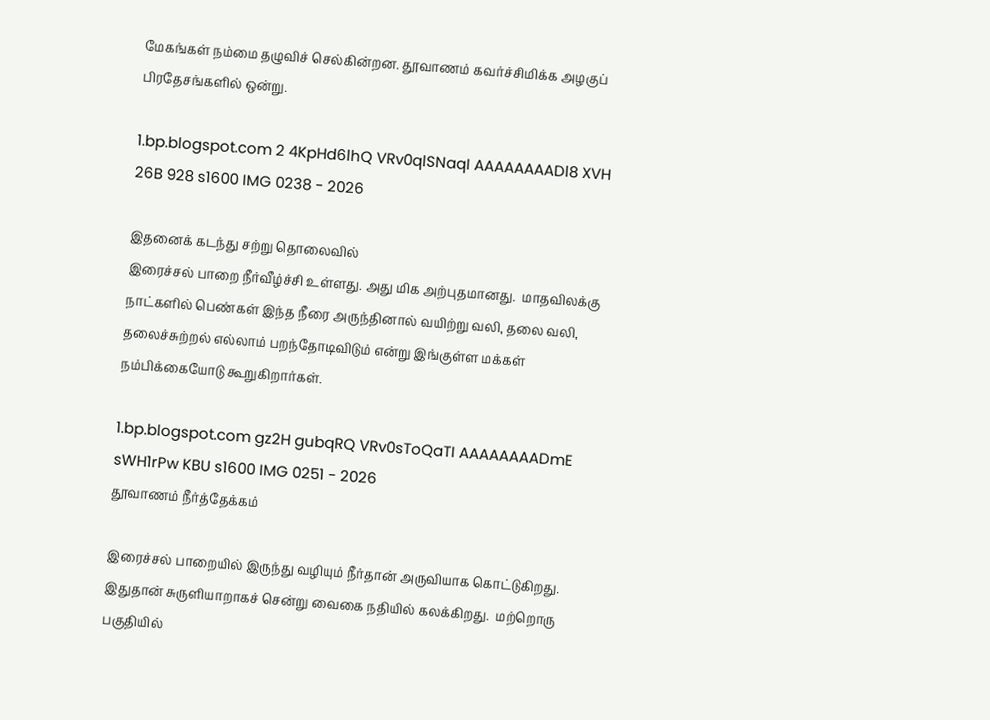மேகங்கள் நம்மை தழுவிச் செல்கின்றன. தூவாணம் கவர்ச்சிமிக்க அழகுப் பிரதேசங்களில் ஒன்று.

1.bp.blogspot.com 2 4KpHd6lhQ VRv0qlSNaqI AAAAAAAADl8 XVH 26B 928 s1600 IMG 0238 - 2026

இதனைக் கடந்து சற்று தொலைவில்
இரைச்சல் பாறை நீர்வீழ்ச்சி உள்ளது. அது மிக அற்புதமானது.  மாதவிலக்கு நாட்களில் பெண்கள் இந்த நீரை அருந்தினால் வயிற்று வலி, தலை வலி, தலைச்சுற்றல் எல்லாம் பறந்தோடிவிடும் என்று இங்குள்ள மக்கள் நம்பிக்கையோடு கூறுகிறார்கள்.

1.bp.blogspot.com gz2H gubqRQ VRv0sToQaTI AAAAAAAADmE sWH1rPw KBU s1600 IMG 0251 - 2026
தூவாணம் நீர்த்தேக்கம்

இரைச்சல் பாறையில் இருந்து வழியும் நீர்தான் அருவியாக கொட்டுகிறது.  இதுதான் சுருளியாறாகச் சென்று வைகை நதியில் கலக்கிறது.  மற்றொரு பகுதியில்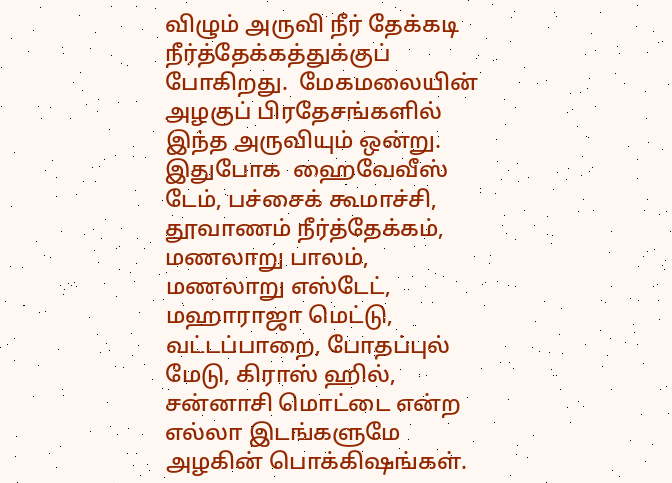விழும் அருவி நீர் தேக்கடி நீர்த்தேக்கத்துக்குப் போகிறது.  மேகமலையின் அழகுப் பிரதேசங்களில் இந்த அருவியும் ஒன்று. இதுபோக  ஹைவேவீஸ் டேம், பச்சைக் கூமாச்சி, தூவாணம் நீர்த்தேக்கம், மணலாறு பாலம், மணலாறு எஸ்டேட், மஹாராஜா மெட்டு, வட்டப்பாறை, போதப்புல் மேடு, கிராஸ் ஹில், சன்னாசி மொட்டை என்ற எல்லா இடங்களுமே அழகின் பொக்கிஷங்கள்.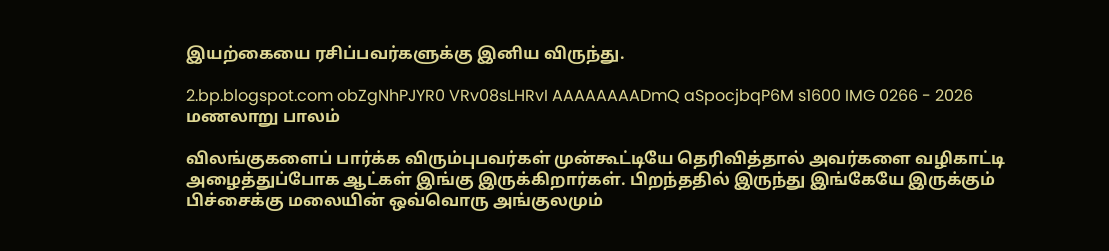இயற்கையை ரசிப்பவர்களுக்கு இனிய விருந்து.

2.bp.blogspot.com obZgNhPJYR0 VRv08sLHRvI AAAAAAAADmQ aSpocjbqP6M s1600 IMG 0266 - 2026
மணலாறு பாலம்

விலங்குகளைப் பார்க்க விரும்புபவர்கள் முன்கூட்டியே தெரிவித்தால் அவர்களை வழிகாட்டி அழைத்துப்போக ஆட்கள் இங்கு இருக்கிறார்கள். பிறந்ததில் இருந்து இங்கேயே இருக்கும் பிச்சைக்கு மலையின் ஒவ்வொரு அங்குலமும்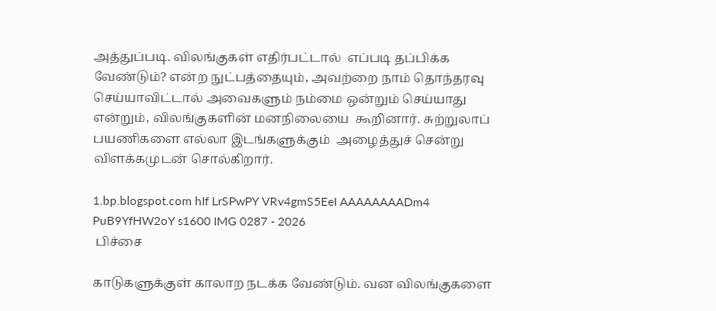அத்துப்படி. விலங்குகள் எதிர்பட்டால்  எப்படி தப்பிக்க வேண்டும்? என்ற நுட்பத்தையும், அவற்றை நாம் தொந்தரவு செய்யாவிட்டால் அவைகளும் நம்மை ஒன்றும் செய்யாது என்றும், விலங்குகளின் மனநிலையை  கூறினார். சுற்றுலாப் பயணிகளை எல்லா இடங்களுக்கும்  அழைத்துச் சென்று விளக்கமுடன் சொல்கிறார்.

1.bp.blogspot.com hIf LrSPwPY VRv4gmS5EeI AAAAAAAADm4 PuB9YfHW2oY s1600 IMG 0287 - 2026
 பிச்சை

காடுகளுக்குள் காலாற நடக்க வேண்டும். வன விலங்குகளை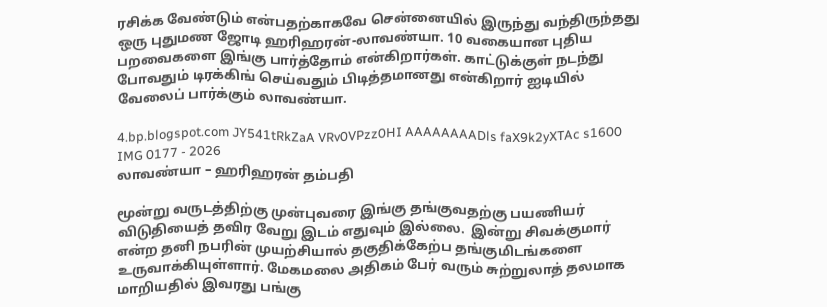ரசிக்க வேண்டும் என்பதற்காகவே சென்னையில் இருந்து வந்திருந்தது ஒரு புதுமண ஜோடி ஹரிஹரன்-லாவண்யா. 10 வகையான புதிய பறவைகளை இங்கு பார்த்தோம் என்கிறார்கள். காட்டுக்குள் நடந்து போவதும் டிரக்கிங் செய்வதும் பிடித்தமானது என்கிறார் ஐடியில் வேலைப் பார்க்கும் லாவண்யா.

4.bp.blogspot.com JY541tRkZaA VRv0VPzz0HI AAAAAAAADls faX9k2yXTAc s1600 IMG 0177 - 2026
லாவண்யா – ஹரிஹரன் தம்பதி

மூன்று வருடத்திற்கு முன்புவரை இங்கு தங்குவதற்கு பயணியர் விடுதியைத் தவிர வேறு இடம் எதுவும் இல்லை.  இன்று சிவக்குமார் என்ற தனி நபரின் முயற்சியால் தகுதிக்கேற்ப தங்குமிடங்களை உருவாக்கியுள்ளார். மேகமலை அதிகம் பேர் வரும் சுற்றுலாத் தலமாக மாறியதில் இவரது பங்கு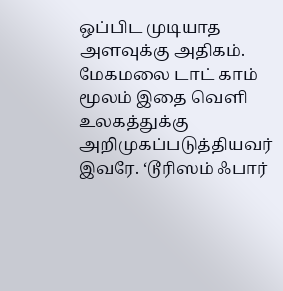ஒப்பிட முடியாத அளவுக்கு அதிகம். மேகமலை டாட் காம் மூலம் இதை வெளி உலகத்துக்கு அறிமுகப்படுத்தியவர் இவரே. ‘டூரிஸம் ஃபார்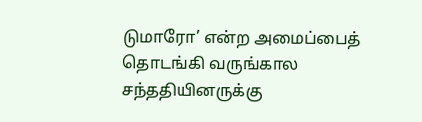டுமாரோ’ என்ற அமைப்பைத் தொடங்கி வருங்கால சந்ததியினருக்கு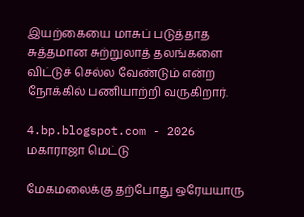இயற்கையை மாசுப் படுத்தாத சுத்தமான சுற்றுலாத் தலங்களை விட்டுச் செல்ல வேண்டும் என்ற நோக்கில் பணியாற்றி வருகிறார்.

4.bp.blogspot.com - 2026
மகாராஜா மெட்டு

மேகமலைக்கு தற்போது ஒரேயயாரு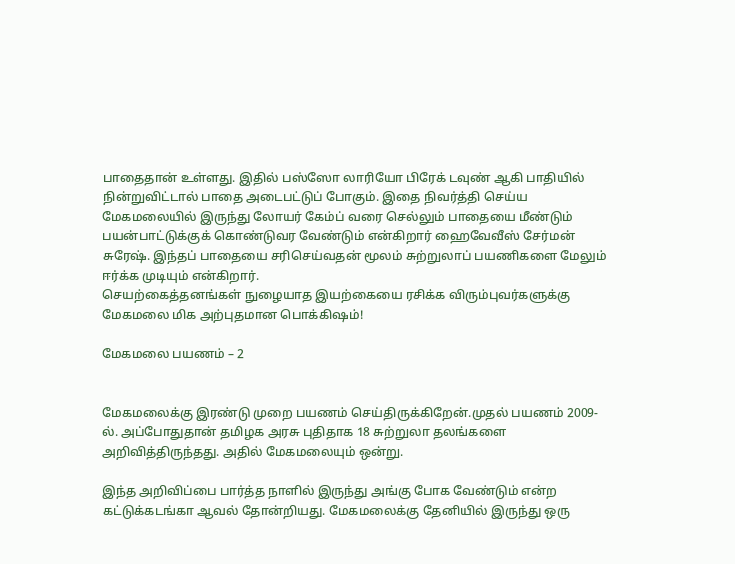பாதைதான் உள்ளது. இதில் பஸ்ஸோ லாரியோ பிரேக் டவுண் ஆகி பாதியில் நின்றுவிட்டால் பாதை அடைபட்டுப் போகும். இதை நிவர்த்தி செய்ய மேகமலையில் இருந்து லோயர் கேம்ப் வரை செல்லும் பாதையை மீண்டும் பயன்பாட்டுக்குக் கொண்டுவர வேண்டும் என்கிறார் ஹைவேவீஸ் சேர்மன் சுரேஷ். இந்தப் பாதையை சரிசெய்வதன் மூலம் சுற்றுலாப் பயணிகளை மேலும் ஈர்க்க முடியும் என்கிறார்.
செயற்கைத்தனங்கள் நுழையாத இயற்கையை ரசிக்க விரும்புவர்களுக்கு மேகமலை மிக அற்புதமான பொக்கிஷம்!

மேகமலை பயணம் – 2


மேகமலைக்கு இரண்டு முறை பயணம் செய்திருக்கிறேன்.முதல் பயணம் 2009-ல். அப்போதுதான் தமிழக அரசு புதிதாக 18 சுற்றுலா தலங்களை அறிவித்திருந்தது. அதில் மேகமலையும் ஒன்று.

இந்த அறிவிப்பை பார்த்த நாளில் இருந்து அங்கு போக வேண்டும் என்ற கட்டுக்கடங்கா ஆவல் தோன்றியது. மேகமலைக்கு தேனியில் இருந்து ஒரு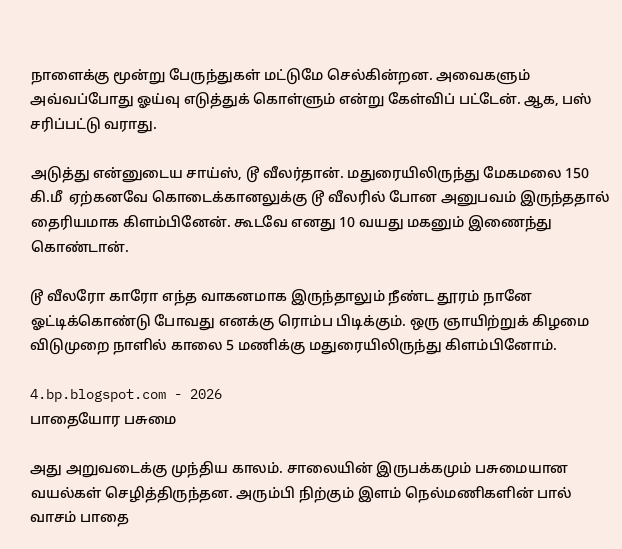நாளைக்கு மூன்று பேருந்துகள் மட்டுமே செல்கின்றன. அவைகளும் அவ்வப்போது ஓய்வு எடுத்துக் கொள்ளும் என்று கேள்விப் பட்டேன். ஆக, பஸ் சரிப்பட்டு வராது.

அடுத்து என்னுடைய சாய்ஸ், டூ வீலர்தான். மதுரையிலிருந்து மேகமலை 150 கி.மீ  ஏற்கனவே கொடைக்கானலுக்கு டூ வீலரில் போன அனுபவம் இருந்ததால் தைரியமாக கிளம்பினேன். கூடவே எனது 10 வயது மகனும் இணைந்து கொண்டான்.

டூ வீலரோ காரோ எந்த வாகனமாக இருந்தாலும் நீண்ட தூரம் நானே ஓட்டிக்கொண்டு போவது எனக்கு ரொம்ப பிடிக்கும். ஒரு ஞாயிற்றுக் கிழமை விடுமுறை நாளில் காலை 5 மணிக்கு மதுரையிலிருந்து கிளம்பினோம்.

4.bp.blogspot.com - 2026
பாதையோர பசுமை

அது அறுவடைக்கு முந்திய காலம். சாலையின் இருபக்கமும் பசுமையான வயல்கள் செழித்திருந்தன. அரும்பி நிற்கும் இளம் நெல்மணிகளின் பால் வாசம் பாதை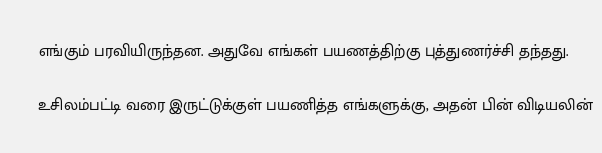எங்கும் பரவியிருந்தன. அதுவே எங்கள் பயணத்திற்கு புத்துணர்ச்சி தந்தது.

உசிலம்பட்டி வரை இருட்டுக்குள் பயணித்த எங்களுக்கு, அதன் பின் விடியலின்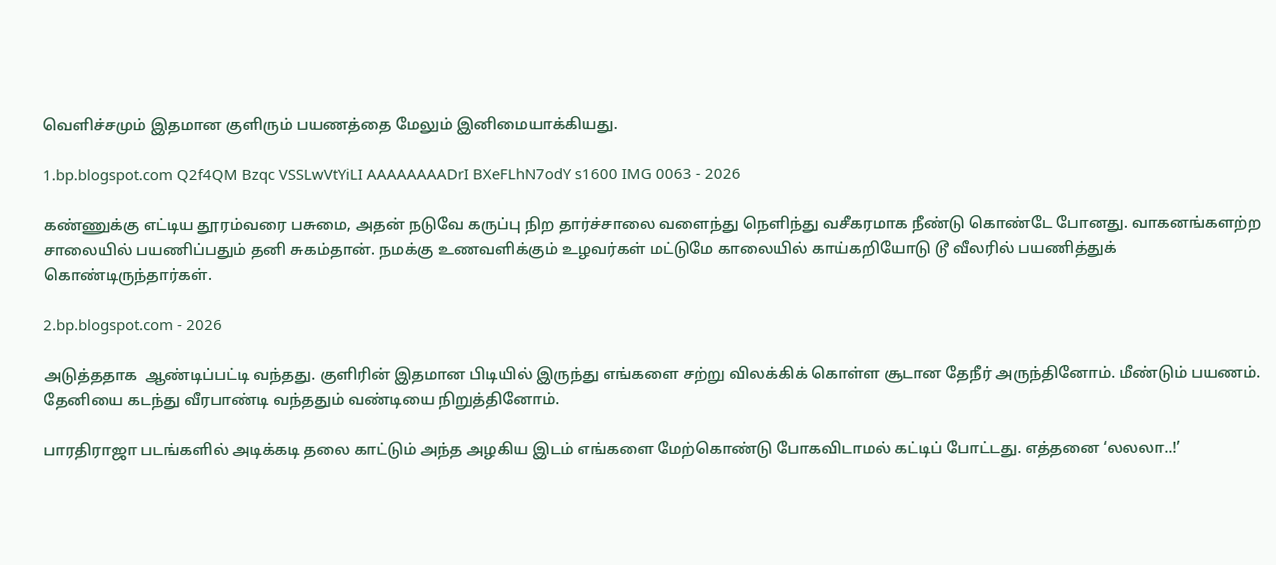வெளிச்சமும் இதமான குளிரும் பயணத்தை மேலும் இனிமையாக்கியது.

1.bp.blogspot.com Q2f4QM Bzqc VSSLwVtYiLI AAAAAAAADrI BXeFLhN7odY s1600 IMG 0063 - 2026

கண்ணுக்கு எட்டிய தூரம்வரை பசுமை, அதன் நடுவே கருப்பு நிற தார்ச்சாலை வளைந்து நெளிந்து வசீகரமாக நீண்டு கொண்டே போனது. வாகனங்களற்ற சாலையில் பயணிப்பதும் தனி சுகம்தான். நமக்கு உணவளிக்கும் உழவர்கள் மட்டுமே காலையில் காய்கறியோடு டூ வீலரில் பயணித்துக் கொண்டிருந்தார்கள்.

2.bp.blogspot.com - 2026

அடுத்ததாக  ஆண்டிப்பட்டி வந்தது. குளிரின் இதமான பிடியில் இருந்து எங்களை சற்று விலக்கிக் கொள்ள சூடான தேநீர் அருந்தினோம். மீண்டும் பயணம். தேனியை கடந்து வீரபாண்டி வந்ததும் வண்டியை நிறுத்தினோம்.

பாரதிராஜா படங்களில் அடிக்கடி தலை காட்டும் அந்த அழகிய இடம் எங்களை மேற்கொண்டு போகவிடாமல் கட்டிப் போட்டது. எத்தனை ‘லலலா..!’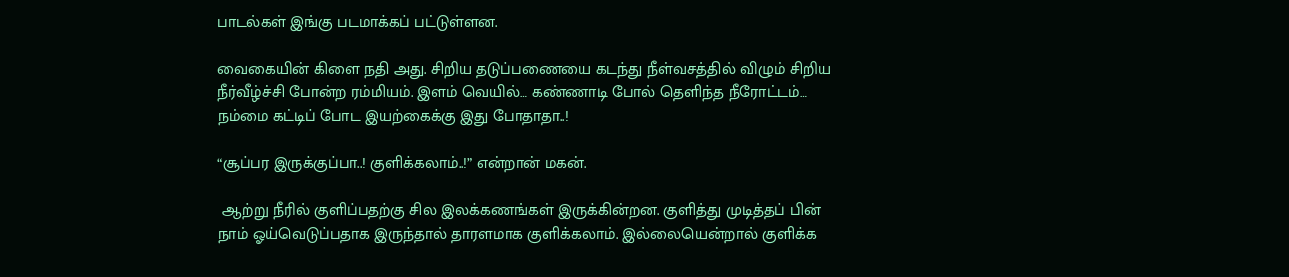பாடல்கள் இங்கு படமாக்கப் பட்டுள்ளன.

வைகையின் கிளை நதி அது. சிறிய தடுப்பணையை கடந்து நீள்வசத்தில் விழும் சிறிய நீர்வீழ்ச்சி போன்ற ரம்மியம். இளம் வெயில்… கண்ணாடி போல் தெளிந்த நீரோட்டம்… நம்மை கட்டிப் போட இயற்கைக்கு இது போதாதா..!

“சூப்பர இருக்குப்பா..! குளிக்கலாம்..!” என்றான் மகன்.

 ஆற்று நீரில் குளிப்பதற்கு சில இலக்கணங்கள் இருக்கின்றன. குளித்து முடித்தப் பின் நாம் ஓய்வெடுப்பதாக இருந்தால் தாரளமாக குளிக்கலாம். இல்லையென்றால் குளிக்க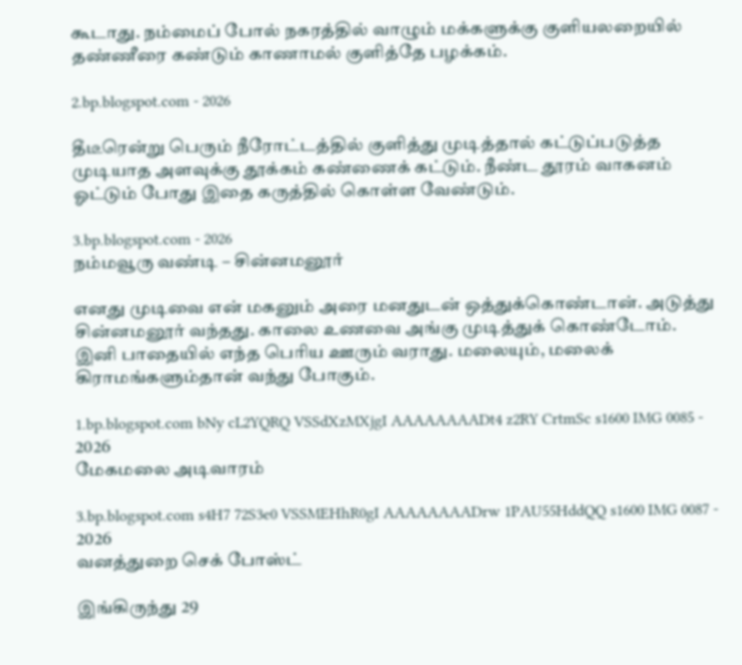கூடாது. நம்மைப் போல் நகரத்தில் வாழும் மக்களுக்கு குளியலறையில் தண்ணீரை கண்டும் காணாமல் குளித்தே பழக்கம்.

2.bp.blogspot.com - 2026

தீடீரென்று பெரும் நீரோட்டத்தில் குளித்து முடித்தால் கட்டுப்படுத்த முடியாத அளவுக்கு தூக்கம் கண்ணைக் கட்டும். நீண்ட தூரம் வாகனம் ஓட்டும் போது இதை கருத்தில் கொள்ள வேண்டும்.

3.bp.blogspot.com - 2026
நம்மவூரு வண்டி – சின்னமனூர்

எனது முடிவை என் மகனும் அரை மனதுடன் ஒத்துக்கொண்டான். அடுத்து சின்னமனூர் வந்தது. காலை உணவை அங்கு முடித்துக் கொண்டோம். இனி பாதையில் எந்த பெரிய ஊரும் வராது. மலையும், மலைக் கிராமங்களும்தான் வந்து போகும்.

1.bp.blogspot.com bNy cL2YQRQ VSSdXzMXjgI AAAAAAAADt4 z2RY CrtmSc s1600 IMG 0085 - 2026
மேகமலை அடிவாரம்

3.bp.blogspot.com s4H7 72S3e0 VSSMEHhR0gI AAAAAAAADrw 1PAU55HddQQ s1600 IMG 0087 - 2026
வனத்துறை செக் போஸ்ட்

இங்கிருந்து 29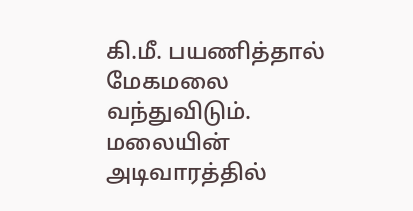கி.மீ. பயணித்தால் மேகமலை வந்துவிடும். மலையின் அடிவாரத்தில்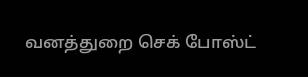வனத்துறை செக் போஸ்ட்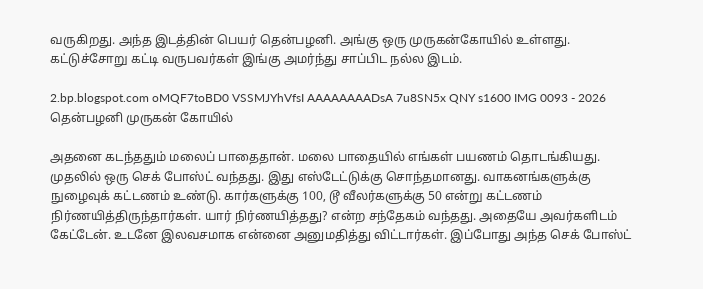வருகிறது. அந்த இடத்தின் பெயர் தென்பழனி. அங்கு ஒரு முருகன்கோயில் உள்ளது. கட்டுச்சோறு கட்டி வருபவர்கள் இங்கு அமர்ந்து சாப்பிட நல்ல இடம்.

2.bp.blogspot.com oMQF7toBD0 VSSMJYhVfsI AAAAAAAADsA 7u8SN5x QNY s1600 IMG 0093 - 2026
தென்பழனி முருகன் கோயில்

அதனை கடந்ததும் மலைப் பாதைதான். மலை பாதையில் எங்கள் பயணம் தொடங்கியது. முதலில் ஒரு செக் போஸ்ட் வந்தது. இது எஸ்டேட்டுக்கு சொந்தமானது. வாகனங்களுக்கு நுழைவுக் கட்டணம் உண்டு. கார்களுக்கு 100, டூ வீலர்களுக்கு 50 என்று கட்டணம் நிர்ணயித்திருந்தார்கள். யார் நிர்ணயித்தது? என்ற சந்தேகம் வந்தது. அதையே அவர்களிடம் கேட்டேன். உடனே இலவசமாக என்னை அனுமதித்து விட்டார்கள். இப்போது அந்த செக் போஸ்ட்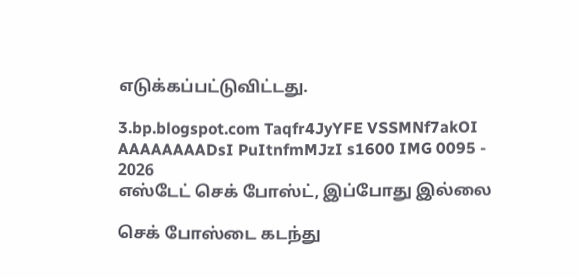எடுக்கப்பட்டுவிட்டது.

3.bp.blogspot.com Taqfr4JyYFE VSSMNf7akOI AAAAAAAADsI PuItnfmMJzI s1600 IMG 0095 - 2026
எஸ்டேட் செக் போஸ்ட், இப்போது இல்லை

செக் போஸ்டை கடந்து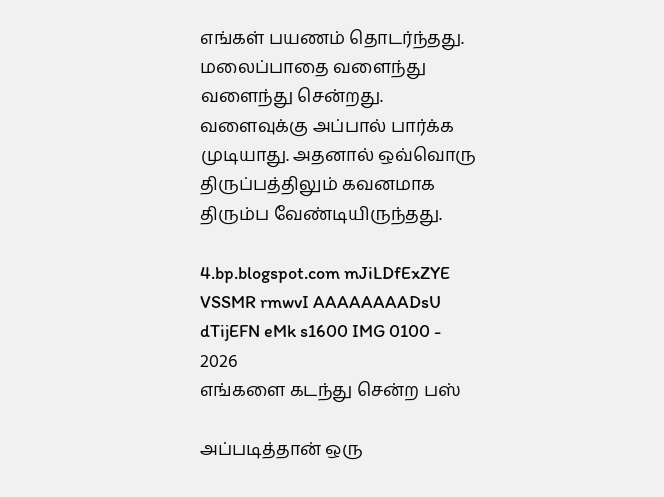எங்கள் பயணம் தொடர்ந்தது. மலைப்பாதை வளைந்து வளைந்து சென்றது. வளைவுக்கு அப்பால் பார்க்க முடியாது. அதனால் ஒவ்வொரு திருப்பத்திலும் கவனமாக திரும்ப வேண்டியிருந்தது.

4.bp.blogspot.com mJiLDfExZYE VSSMR rmwvI AAAAAAAADsU dTijEFN eMk s1600 IMG 0100 - 2026
எங்களை கடந்து சென்ற பஸ்

அப்படித்தான் ஒரு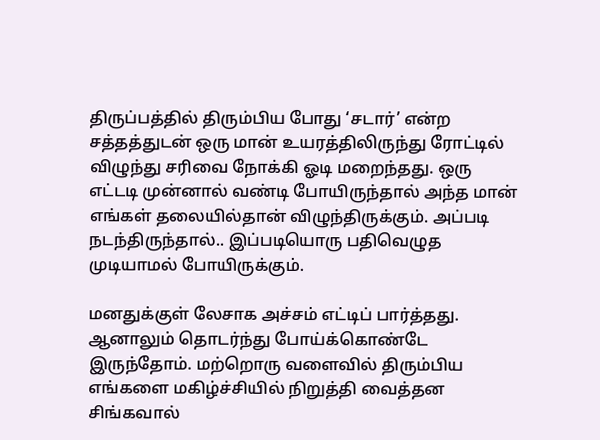திருப்பத்தில் திரும்பிய போது ‘சடார்’ என்ற சத்தத்துடன் ஒரு மான் உயரத்திலிருந்து ரோட்டில் விழுந்து சரிவை நோக்கி ஓடி மறைந்தது. ஒரு எட்டடி முன்னால் வண்டி போயிருந்தால் அந்த மான் எங்கள் தலையில்தான் விழுந்திருக்கும். அப்படி நடந்திருந்தால்.. இப்படியொரு பதிவெழுத முடியாமல் போயிருக்கும்.

மனதுக்குள் லேசாக அச்சம் எட்டிப் பார்த்தது. ஆனாலும் தொடர்ந்து போய்க்கொண்டே இருந்தோம். மற்றொரு வளைவில் திரும்பிய எங்களை மகிழ்ச்சியில் நிறுத்தி வைத்தன சிங்கவால்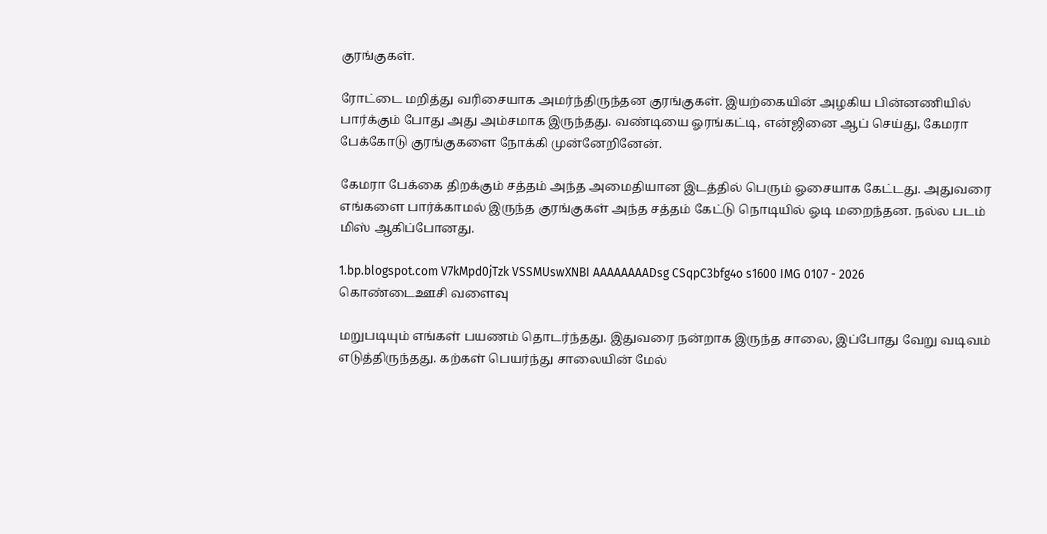குரங்குகள்.

ரோட்டை மறித்து வரிசையாக அமர்ந்திருந்தன குரங்குகள். இயற்கையின் அழகிய பின்னணியில் பார்க்கும் போது அது அம்சமாக இருந்தது. வண்டியை ஓரங்கட்டி, என்ஜினை ஆப் செய்து, கேமரா பேக்கோடு குரங்குகளை நோக்கி முன்னேறினேன்.

கேமரா பேக்கை திறக்கும் சத்தம் அந்த அமைதியான இடத்தில் பெரும் ஓசையாக கேட்டது. அதுவரை எங்களை பார்க்காமல் இருந்த குரங்குகள் அந்த சத்தம் கேட்டு நொடியில் ஓடி மறைந்தன. நல்ல படம் மிஸ் ஆகிப்போனது.

1.bp.blogspot.com V7kMpd0jTzk VSSMUswXNBI AAAAAAAADsg CSqpC3bfg4o s1600 IMG 0107 - 2026
கொண்டைஊசி வளைவு

மறுபடியும் எங்கள் பயணம் தொடர்ந்தது. இதுவரை நன்றாக இருந்த சாலை, இப்போது வேறு வடிவம் எடுத்திருந்தது. கற்கள் பெயர்ந்து சாலையின் மேல்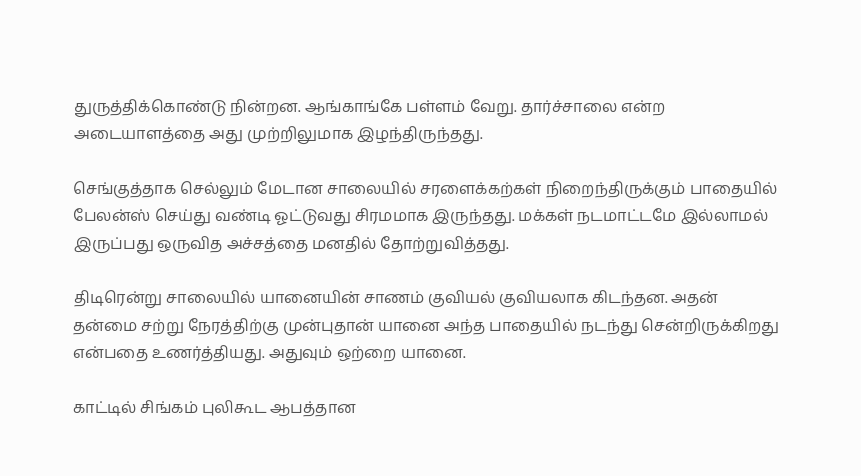துருத்திக்கொண்டு நின்றன. ஆங்காங்கே பள்ளம் வேறு. தார்ச்சாலை என்ற அடையாளத்தை அது முற்றிலுமாக இழந்திருந்தது.

செங்குத்தாக செல்லும் மேடான சாலையில் சரளைக்கற்கள் நிறைந்திருக்கும் பாதையில் பேலன்ஸ் செய்து வண்டி ஓட்டுவது சிரமமாக இருந்தது. மக்கள் நடமாட்டமே இல்லாமல் இருப்பது ஒருவித அச்சத்தை மனதில் தோற்றுவித்தது.

திடிரென்று சாலையில் யானையின் சாணம் குவியல் குவியலாக கிடந்தன. அதன் தன்மை சற்று நேரத்திற்கு முன்புதான் யானை அந்த பாதையில் நடந்து சென்றிருக்கிறது என்பதை உணர்த்தியது. அதுவும் ஒற்றை யானை.

காட்டில் சிங்கம் புலிகூட ஆபத்தான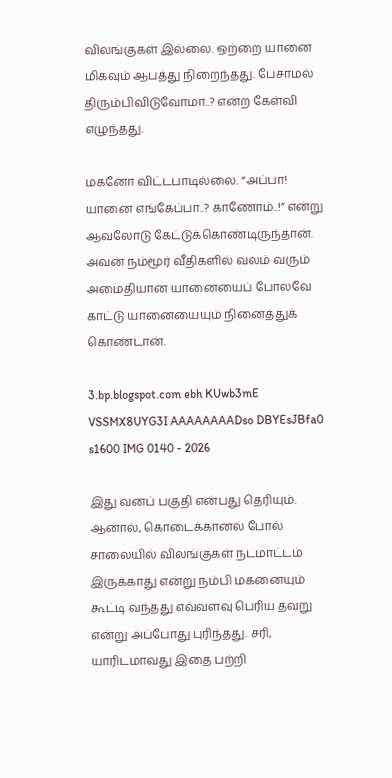விலங்குகள் இல்லை. ஒற்றை யானை மிகவும் ஆபத்து நிறைந்தது. பேசாமல் திரும்பிவிடுவோமா..? என்ற கேள்வி எழுந்தது.

மகனோ விட்டபாடில்லை. “அப்பா! யானை எங்கேப்பா..? காணோம்..!” என்று ஆவலோடு கேட்டுக்கொண்டிருந்தான். அவன் நம்மூர் வீதிகளில் வலம் வரும் அமைதியான யானையைப் போலவே காட்டு யானையையும் நினைத்துக் கொண்டான்.

3.bp.blogspot.com ebh KUwb3mE VSSMX8UYG3I AAAAAAAADso DBYEsJBfa0 s1600 IMG 0140 - 2026

இது வனப் பகுதி என்பது தெரியும். ஆனால், கொடைக்கானல் போல் சாலையில் விலங்குகள் நடமாட்டம் இருக்காது என்று நம்பி மகனையும் கூட்டி வந்தது எவ்வளவு பெரிய தவறு என்று அப்போது புரிந்தது. சரி, யாரிடமாவது இதை பற்றி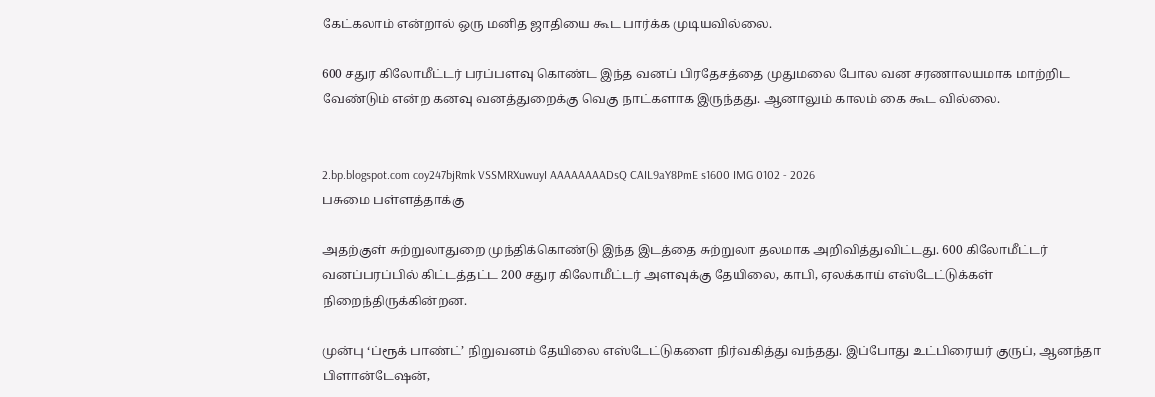கேட்கலாம் என்றால் ஒரு மனித ஜாதியை கூட பார்க்க முடியவில்லை.

600 சதுர கிலோமீட்டர் பரப்பளவு கொண்ட இந்த வனப் பிரதேசத்தை முதுமலை போல வன சரணாலயமாக மாற்றிட வேண்டும் என்ற கனவு வனத்துறைக்கு வெகு நாட்களாக இருந்தது. ஆனாலும் காலம் கை கூட வில்லை.


2.bp.blogspot.com coy247bjRmk VSSMRXuwuyI AAAAAAAADsQ CAIL9aY8PmE s1600 IMG 0102 - 2026
பசுமை பள்ளத்தாக்கு

அதற்குள் சுற்றுலாதுறை முந்திக்கொண்டு இந்த இடத்தை சுற்றுலா தலமாக அறிவித்துவிட்டது. 600 கிலோமீட்டர் வனப்பரப்பில் கிட்டத்தட்ட 200 சதுர கிலோமீட்டர் அளவுக்கு தேயிலை, காபி, ஏலக்காய் எஸ்டேட்டுக்கள் நிறைந்திருக்கின்றன.

முன்பு ‘ப்ரூக் பாண்ட்’ நிறுவனம் தேயிலை எஸ்டேட்டுகளை நிர்வகித்து வந்தது. இப்போது உட்பிரையர் குருப், ஆனந்தா பிளான்டேஷன்,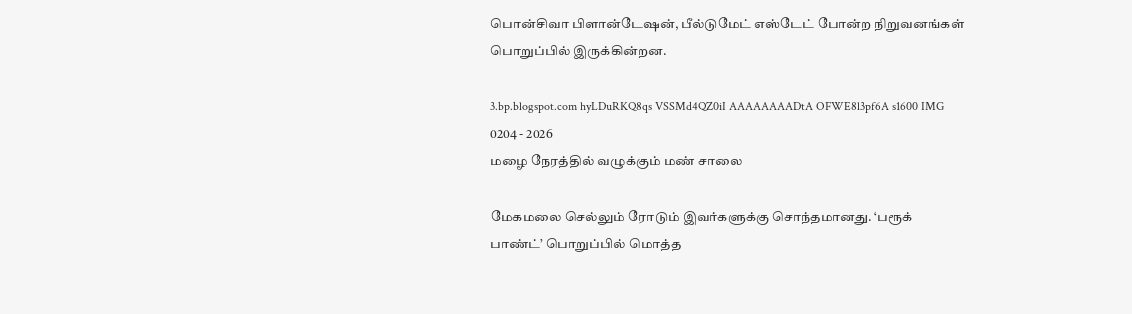பொன்சிவா பிளான்டேஷன், பீல்டுமேட் எஸ்டேட் போன்ற நிறுவனங்கள் பொறுப்பில் இருக்கின்றன.

3.bp.blogspot.com hyLDuRKQ8qs VSSMd4QZ0iI AAAAAAAADtA OFWE8l3pf6A s1600 IMG 0204 - 2026
மழை நேரத்தில் வழுக்கும் மண் சாலை

மேகமலை செல்லும் ரோடும் இவர்களுக்கு சொந்தமானது. ‘பரூக் பாண்ட்’ பொறுப்பில் மொத்த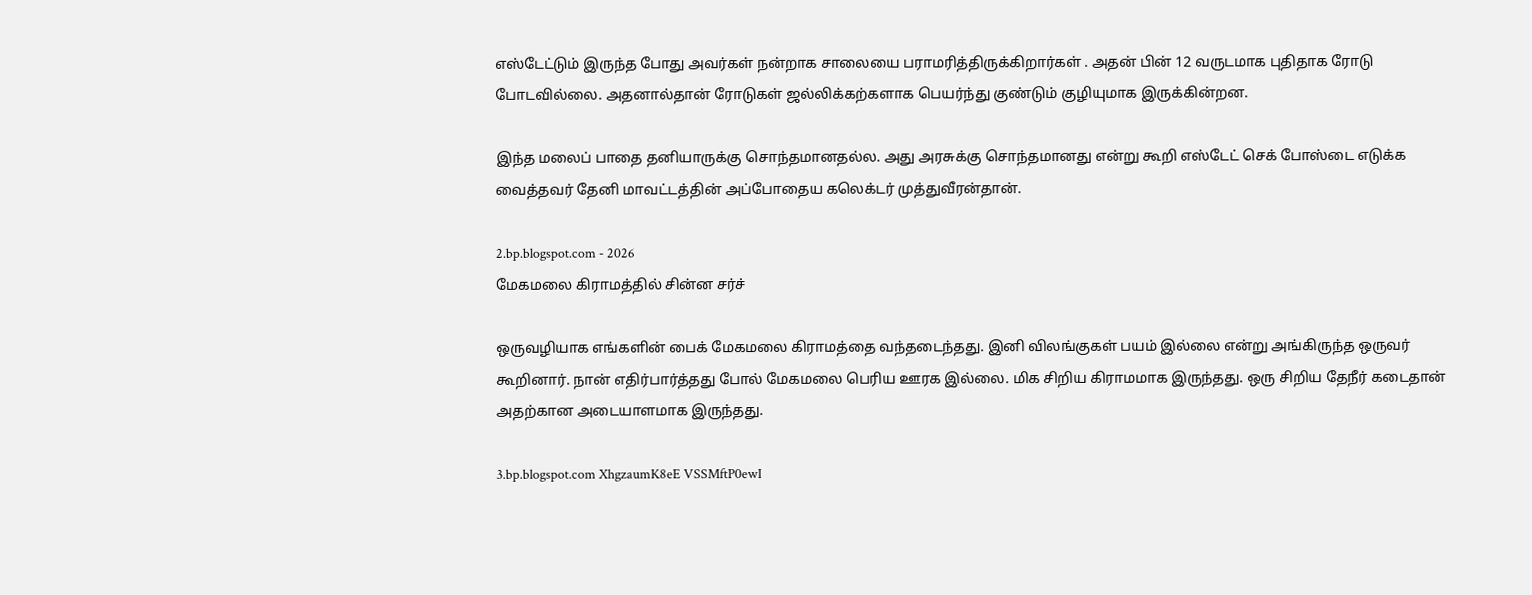எஸ்டேட்டும் இருந்த போது அவர்கள் நன்றாக சாலையை பராமரித்திருக்கிறார்கள் . அதன் பின் 12 வருடமாக புதிதாக ரோடு போடவில்லை. அதனால்தான் ரோடுகள் ஜல்லிக்கற்களாக பெயர்ந்து குண்டும் குழியுமாக இருக்கின்றன.

இந்த மலைப் பாதை தனியாருக்கு சொந்தமானதல்ல. அது அரசுக்கு சொந்தமானது என்று கூறி எஸ்டேட் செக் போஸ்டை எடுக்க வைத்தவர் தேனி மாவட்டத்தின் அப்போதைய கலெக்டர் முத்துவீரன்தான்.

2.bp.blogspot.com - 2026
மேகமலை கிராமத்தில் சின்ன சர்ச்

ஒருவழியாக எங்களின் பைக் மேகமலை கிராமத்தை வந்தடைந்தது. இனி விலங்குகள் பயம் இல்லை என்று அங்கிருந்த ஒருவர் கூறினார். நான் எதிர்பார்த்தது போல் மேகமலை பெரிய ஊரக இல்லை. மிக சிறிய கிராமமாக இருந்தது. ஒரு சிறிய தேநீர் கடைதான் அதற்கான அடையாளமாக இருந்தது.

3.bp.blogspot.com XhgzaumK8eE VSSMftP0ewI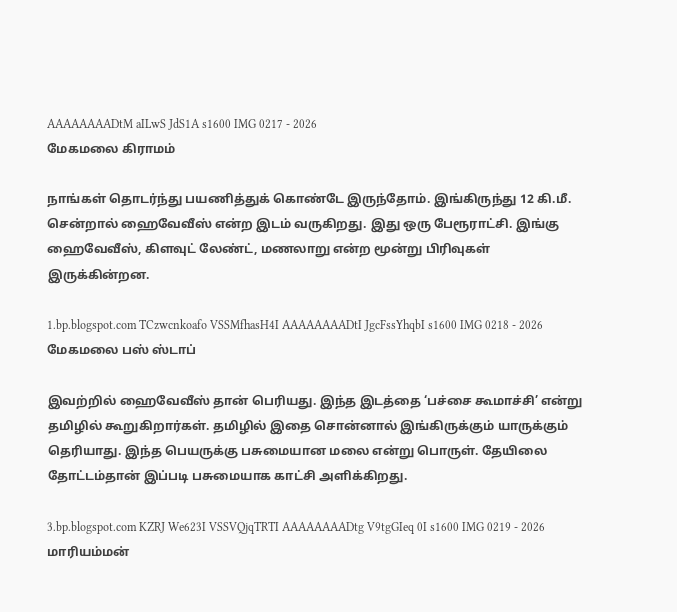AAAAAAAADtM aILwS JdS1A s1600 IMG 0217 - 2026
மேகமலை கிராமம்

நாங்கள் தொடர்ந்து பயணித்துக் கொண்டே இருந்தோம். இங்கிருந்து 12 கி.மீ. சென்றால் ஹைவேவீஸ் என்ற இடம் வருகிறது. இது ஒரு பேரூராட்சி. இங்கு ஹைவேவீஸ், கிளவுட் லேண்ட், மணலாறு என்ற மூன்று பிரிவுகள் இருக்கின்றன.

1.bp.blogspot.com TCzwcnkoafo VSSMfhasH4I AAAAAAAADtI JgcFssYhqbI s1600 IMG 0218 - 2026
மேகமலை பஸ் ஸ்டாப்

இவற்றில் ஹைவேவீஸ் தான் பெரியது. இந்த இடத்தை ‘பச்சை கூமாச்சி’ என்று தமிழில் கூறுகிறார்கள். தமிழில் இதை சொன்னால் இங்கிருக்கும் யாருக்கும் தெரியாது. இந்த பெயருக்கு பசுமையான மலை என்று பொருள். தேயிலை தோட்டம்தான் இப்படி பசுமையாக காட்சி அளிக்கிறது.

3.bp.blogspot.com KZRJ We623I VSSVQjqTRTI AAAAAAAADtg V9tgGIeq 0I s1600 IMG 0219 - 2026
மாரியம்மன்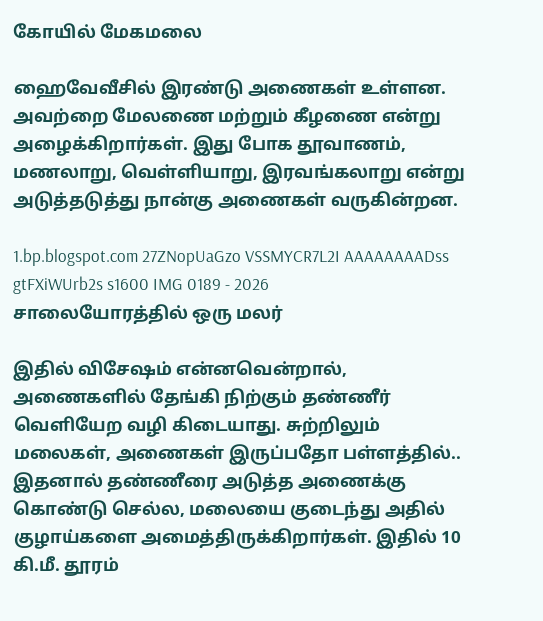கோயில் மேகமலை

ஹைவேவீசில் இரண்டு அணைகள் உள்ளன. அவற்றை மேலணை மற்றும் கீழணை என்று அழைக்கிறார்கள். இது போக தூவாணம், மணலாறு, வெள்ளியாறு, இரவங்கலாறு என்று அடுத்தடுத்து நான்கு அணைகள் வருகின்றன.

1.bp.blogspot.com 27ZNopUaGzo VSSMYCR7L2I AAAAAAAADss gtFXiWUrb2s s1600 IMG 0189 - 2026
சாலையோரத்தில் ஒரு மலர்

இதில் விசேஷம் என்னவென்றால், அணைகளில் தேங்கி நிற்கும் தண்ணீர் வெளியேற வழி கிடையாது. சுற்றிலும் மலைகள், அணைகள் இருப்பதோ பள்ளத்தில்.. இதனால் தண்ணீரை அடுத்த அணைக்கு கொண்டு செல்ல, மலையை குடைந்து அதில் குழாய்களை அமைத்திருக்கிறார்கள். இதில் 10 கி.மீ. தூரம்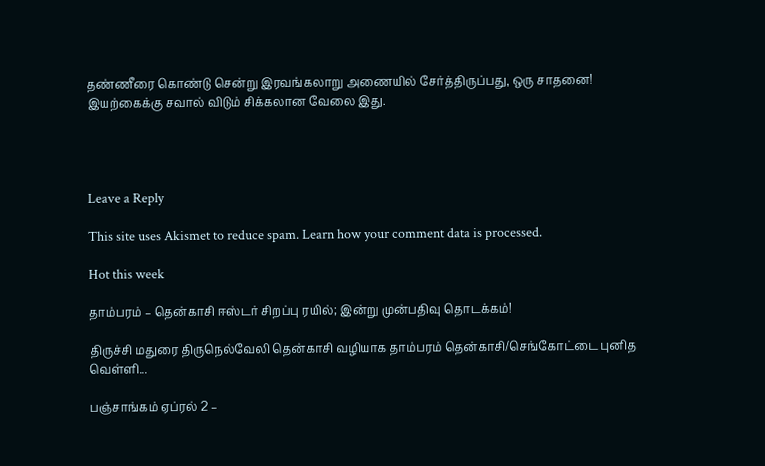தண்ணீரை கொண்டு சென்று இரவங்கலாறு அணையில் சேர்த்திருப்பது, ஒரு சாதனை! இயற்கைக்கு சவால் விடும் சிக்கலான வேலை இது.




Leave a Reply

This site uses Akismet to reduce spam. Learn how your comment data is processed.

Hot this week

தாம்பரம் – தென்காசி ஈஸ்டர் சிறப்பு ரயில்; இன்று முன்பதிவு தொடக்கம்!

திருச்சி மதுரை திருநெல்வேலி தென்காசி வழியாக தாம்பரம் தென்காசி/செங்கோட்டை புனித வெள்ளி...

பஞ்சாங்கம் ஏப்ரல் 2 –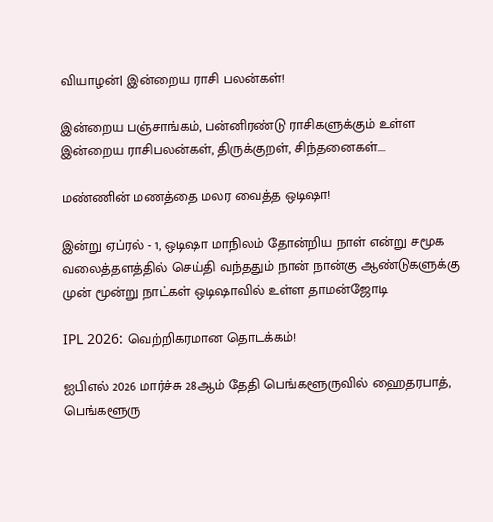வியாழன்| இன்றைய ராசி பலன்கள்!

இன்றைய பஞ்சாங்கம், பன்னிரண்டு ராசிகளுக்கும் உள்ள இன்றைய ராசிபலன்கள், திருக்குறள், சிந்தனைகள்....

மண்ணின் மணத்தை மலர வைத்த ஒடிஷா!

இன்று ஏப்ரல் - 1, ஒடிஷா மாநிலம் தோன்றிய நாள் என்று சமூக வலைத்தளத்தில் செய்தி வந்ததும் நான் நான்கு ஆண்டுகளுக்கு முன் மூன்று நாட்கள் ஒடிஷாவில் உள்ள தாமன்ஜோடி

IPL 2026: வெற்றிகரமான தொடக்கம்!

ஐபிஎல் 2026 மார்ச்சு 28ஆம் தேதி பெங்களூருவில் ஹைதரபாத், பெங்களூரு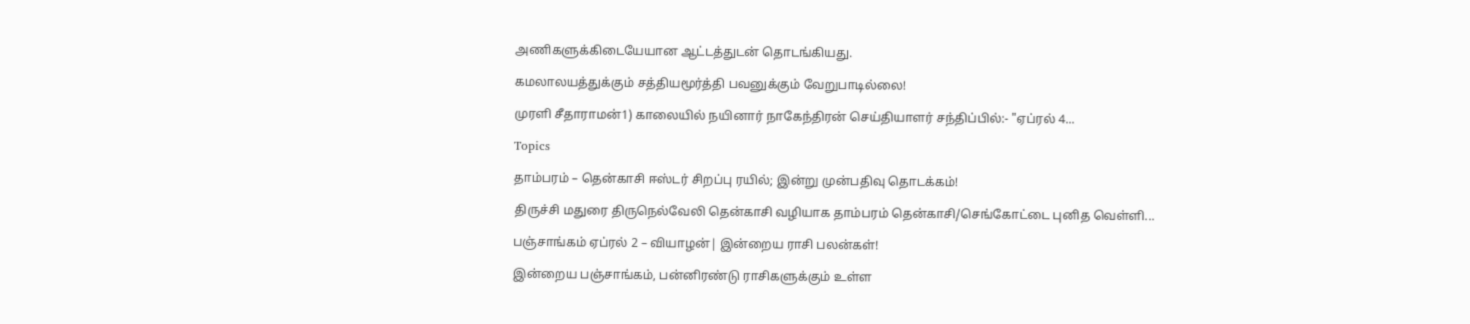அணிகளுக்கிடையேயான ஆட்டத்துடன் தொடங்கியது.

கமலாலயத்துக்கும் சத்தியமூர்த்தி பவனுக்கும் வேறுபாடில்லை!

முரளி சீதாராமன்1) காலையில் நயினார் நாகேந்திரன் செய்தியாளர் சந்திப்பில்:- "ஏப்ரல் 4...

Topics

தாம்பரம் – தென்காசி ஈஸ்டர் சிறப்பு ரயில்; இன்று முன்பதிவு தொடக்கம்!

திருச்சி மதுரை திருநெல்வேலி தென்காசி வழியாக தாம்பரம் தென்காசி/செங்கோட்டை புனித வெள்ளி...

பஞ்சாங்கம் ஏப்ரல் 2 – வியாழன்| இன்றைய ராசி பலன்கள்!

இன்றைய பஞ்சாங்கம், பன்னிரண்டு ராசிகளுக்கும் உள்ள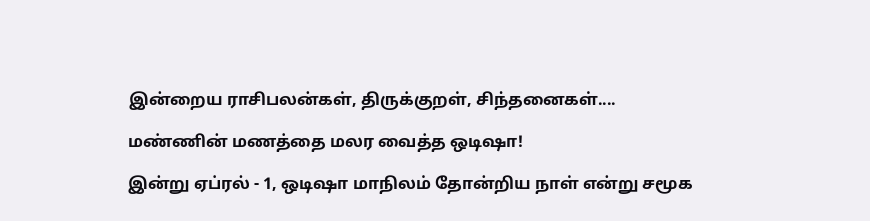இன்றைய ராசிபலன்கள், திருக்குறள், சிந்தனைகள்....

மண்ணின் மணத்தை மலர வைத்த ஒடிஷா!

இன்று ஏப்ரல் - 1, ஒடிஷா மாநிலம் தோன்றிய நாள் என்று சமூக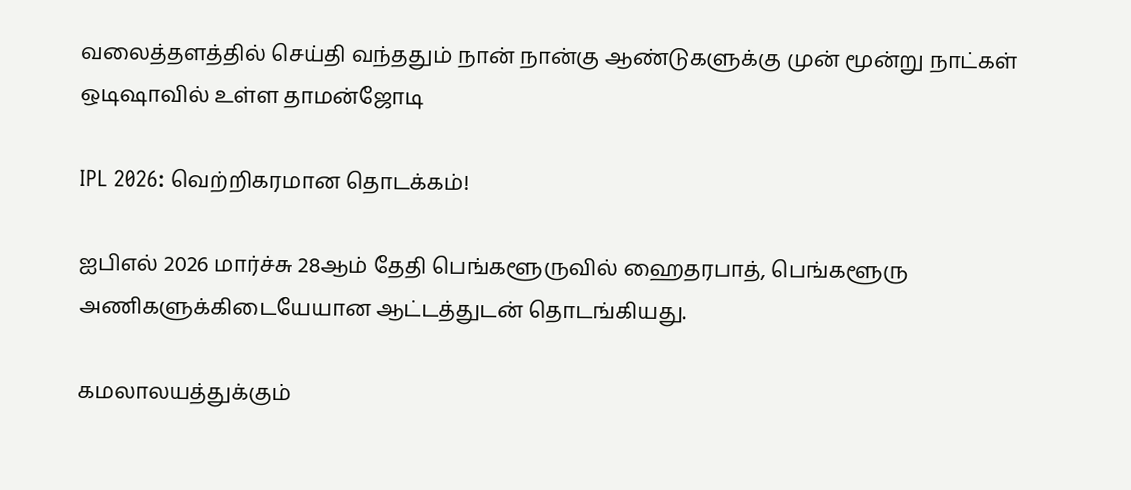வலைத்தளத்தில் செய்தி வந்ததும் நான் நான்கு ஆண்டுகளுக்கு முன் மூன்று நாட்கள் ஒடிஷாவில் உள்ள தாமன்ஜோடி

IPL 2026: வெற்றிகரமான தொடக்கம்!

ஐபிஎல் 2026 மார்ச்சு 28ஆம் தேதி பெங்களூருவில் ஹைதரபாத், பெங்களூரு அணிகளுக்கிடையேயான ஆட்டத்துடன் தொடங்கியது.

கமலாலயத்துக்கும்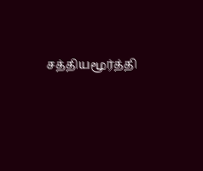சத்தியமூர்த்தி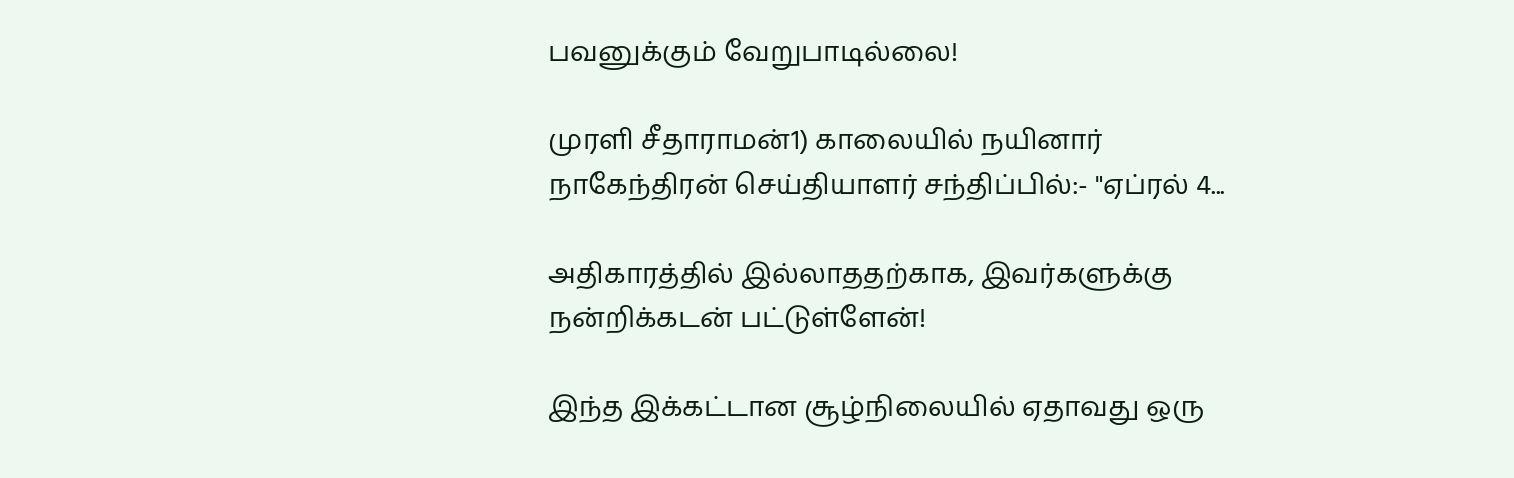பவனுக்கும் வேறுபாடில்லை!

முரளி சீதாராமன்1) காலையில் நயினார் நாகேந்திரன் செய்தியாளர் சந்திப்பில்:- "ஏப்ரல் 4...

அதிகாரத்தில் இல்லாததற்காக, இவர்களுக்கு நன்றிக்கடன் பட்டுள்ளேன்!

இந்த இக்கட்டான சூழ்நிலையில் ஏதாவது ஒரு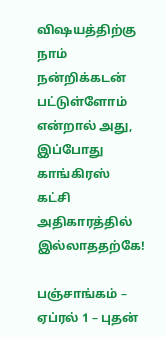விஷயத்திற்கு நாம் நன்றிக்கடன் பட்டுள்ளோம் என்றால் அது, இப்போது காங்கிரஸ் கட்சி அதிகாரத்தில் இல்லாததற்கே!

பஞ்சாங்கம் – ஏப்ரல் 1 – புதன்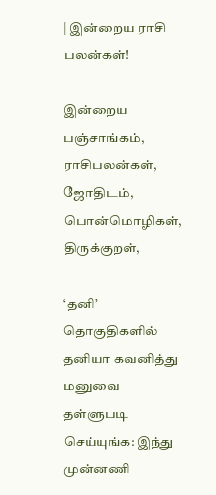| இன்றைய ராசி பலன்கள்!

இன்றைய பஞ்சாங்கம், ராசிபலன்கள், ஜோதிடம், பொன்மொழிகள், திருக்குறள்,

‘தனி’ தொகுதிகளில் தனியா கவனித்து மனுவை தள்ளுபடி செய்யுங்க: இந்து முன்னணி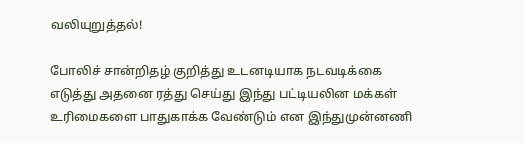வலியுறுத்தல்!

போலிச் சான்றிதழ் குறித்து உடனடியாக நடவடிக்கை எடுத்து அதனை ரத்து செய்து இந்து பட்டியலின மக்கள் உரிமைகளை பாதுகாக்க வேண்டும் என இந்துமுன்னணி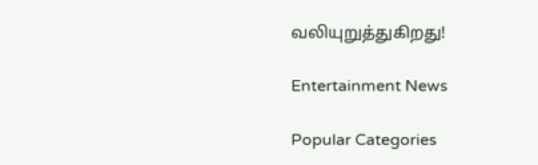வலியுறுத்துகிறது!

Entertainment News

Popular Categories